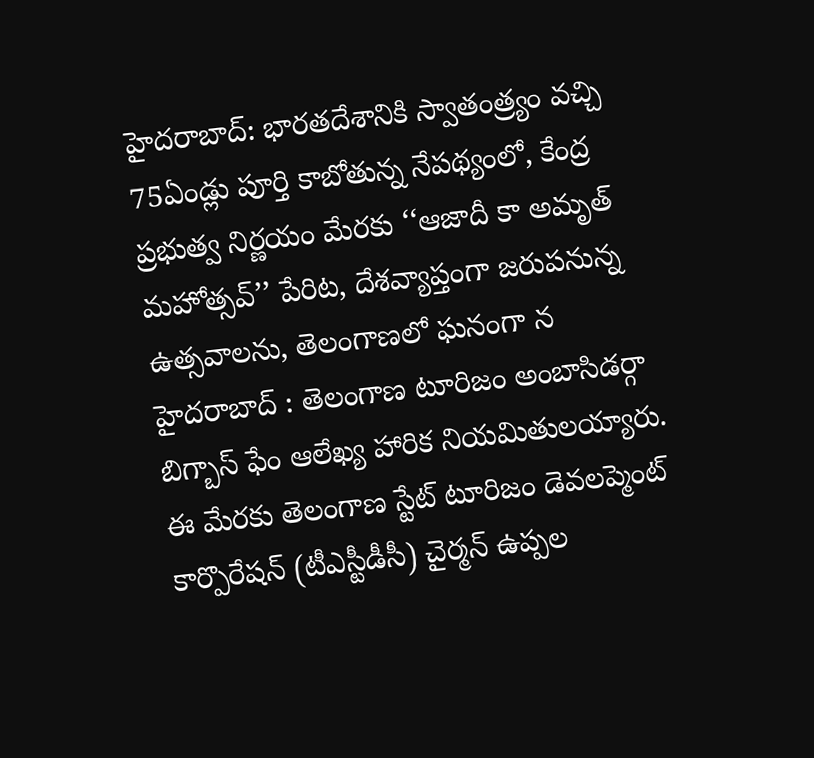హైదరాబాద్: భారతదేశానికి స్వాతంత్ర్యం వచ్చి 75ఏండ్లు పూర్తి కాబోతున్న నేపథ్యంలో, కేంద్ర ప్రభుత్వ నిర్ణయం మేరకు ‘‘ఆజాదీ కా అమృత్ మహోత్సవ్’’ పేరిట, దేశవ్యాప్తంగా జరుపనున్న ఉత్సవాలను, తెలంగాణలో ఘనంగా న
హైదరాబాద్ : తెలంగాణ టూరిజం అంబాసిడర్గా బిగ్బాస్ ఫేం ఆలేఖ్య హారిక నియమితులయ్యారు. ఈ మేరకు తెలంగాణ స్టేట్ టూరిజం డెవలప్మెంట్ కార్పొరేషన్ (టీఎస్టీడీసీ) చైర్మన్ ఉప్పల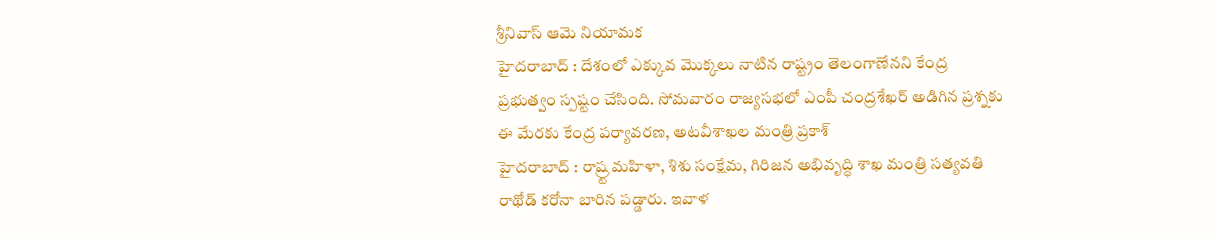శ్రీనివాస్ ఆమె నియామక
హైదరాబాద్ : దేశంలో ఎక్కువ మొక్కలు నాటిన రాష్ట్రం తెలంగాణేనని కేంద్ర ప్రభుత్వం స్పష్టం చేసింది. సోమవారం రాజ్యసభలో ఎంపీ చంద్రశేఖర్ అడిగిన ప్రశ్నకు ఈ మేరకు కేంద్ర పర్యావరణ, అటవీశాఖల మంత్రి ప్రకాశ్
హైదరాబాద్ : రాష్ర్ట మహిళా, శిశు సంక్షేమ, గిరిజన అభివృద్ధి శాఖ మంత్రి సత్యవతి రాథోడ్ కరోనా బారిన పడ్డారు. ఇవాళ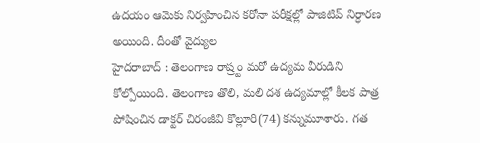ఉదయం ఆమెకు నిర్వహించిన కరోనా పరీక్షల్లో పాజిటివ్ నిర్ధారణ అయింది. దీంతో వైద్యుల
హైదరాబాద్ : తెలంగాణ రాష్ర్టం మరో ఉద్యమ వీరుడిని కోల్పోయింది. తెలంగాణ తొలి, మలి దశ ఉద్యమాల్లో కీలక పాత్ర పోషించిన డాక్టర్ చిరంజీవి కొల్లూరి(74) కన్నుమూశారు. గత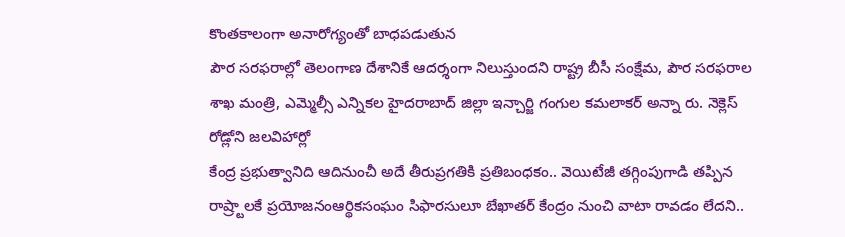కొంతకాలంగా అనారోగ్యంతో బాధపడుతున
పౌర సరఫరాల్లో తెలంగాణ దేశానికే ఆదర్శంగా నిలుస్తుందని రాష్ట్ర బీసీ సంక్షేమ, పౌర సరఫరాల శాఖ మంత్రి, ఎమ్మెల్సీ ఎన్నికల హైదరాబాద్ జిల్లా ఇన్చార్జి గంగుల కమలాకర్ అన్నా రు. నెక్లెస్ రోడ్లోని జలవిహార్లో
కేంద్ర ప్రభుత్వానిది ఆదినుంచీ అదే తీరుప్రగతికి ప్రతిబంధకం.. వెయిటేజీ తగ్గింపుగాడి తప్పిన రాష్ర్టాలకే ప్రయోజనంఆర్థికసంఘం సిఫారసులూ బేఖాతర్ కేంద్రం నుంచి వాటా రావడం లేదని..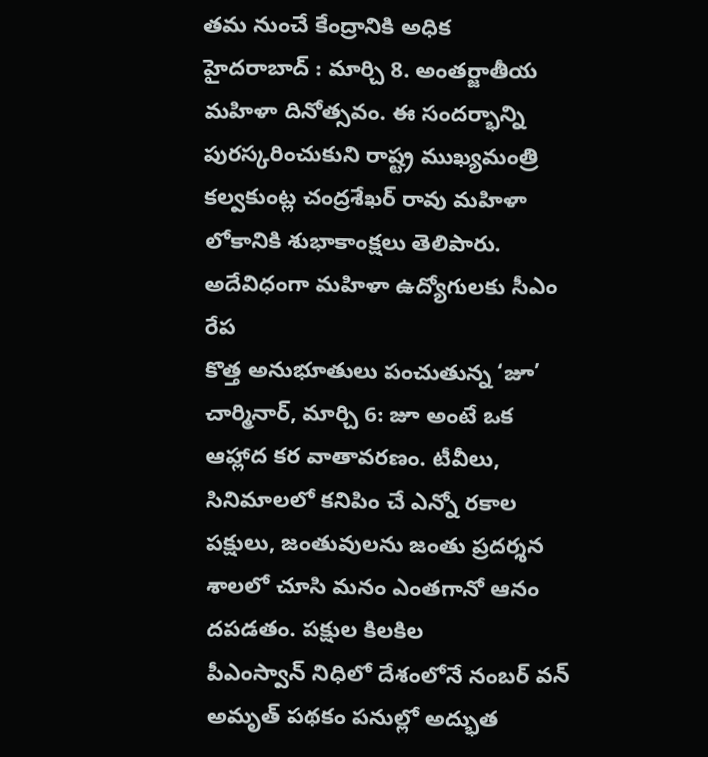తమ నుంచే కేంద్రానికి అధిక
హైదరాబాద్ : మార్చి 8. అంతర్జాతీయ మహిళా దినోత్సవం. ఈ సందర్భాన్ని పురస్కరించుకుని రాష్ట్ర ముఖ్యమంత్రి కల్వకుంట్ల చంద్రశేఖర్ రావు మహిళా లోకానికి శుభాకాంక్షలు తెలిపారు. అదేవిధంగా మహిళా ఉద్యోగులకు సీఎం రేప
కొత్త అనుభూతులు పంచుతున్న ‘జూ’ చార్మినార్, మార్చి 6: జూ అంటే ఒక ఆహ్లాద కర వాతావరణం. టీవీలు, సినిమాలలో కనిపిం చే ఎన్నో రకాల పక్షులు, జంతువులను జంతు ప్రదర్శన శాలలో చూసి మనం ఎంతగానో ఆనం దపడతం. పక్షుల కిలకిల
పీఎంస్వాన్ నిధిలో దేశంలోనే నంబర్ వన్ అమృత్ పథకం పనుల్లో అద్భుత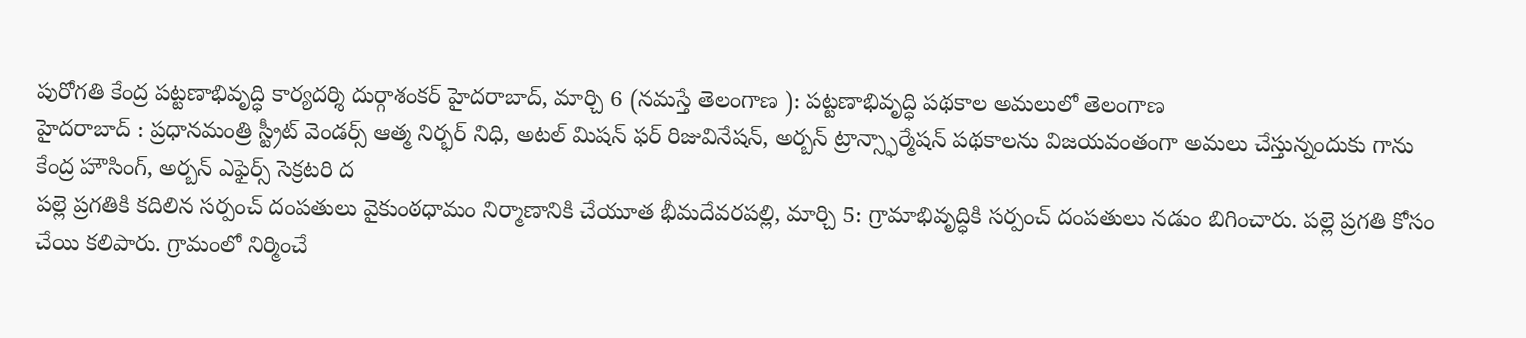పురోగతి కేంద్ర పట్టణాభివృద్ధి కార్యదర్శి దుర్గాశంకర్ హైదరాబాద్, మార్చి 6 (నమస్తే తెలంగాణ ): పట్టణాభివృద్ధి పథకాల అమలులో తెలంగాణ
హైదరాబాద్ : ప్రధానమంత్రి స్ట్రీట్ వెండర్స్ ఆత్మ నిర్భర్ నిధి, అటల్ మిషన్ ఫర్ రిజువినేషన్, అర్బన్ ట్రాన్స్ఫార్మేషన్ పథకాలను విజయవంతంగా అమలు చేస్తున్నందుకు గాను కేంద్ర హౌసింగ్, అర్బన్ ఎఫైర్స్ సెక్రటరి ద
పల్లె ప్రగతికి కదిలిన సర్పంచ్ దంపతులు వైకుంఠధామం నిర్మాణానికి చేయూత భీమదేవరపల్లి, మార్చి 5: గ్రామాభివృద్ధికి సర్పంచ్ దంపతులు నడుం బిగించారు. పల్లె ప్రగతి కోసం చేయి కలిపారు. గ్రామంలో నిర్మించే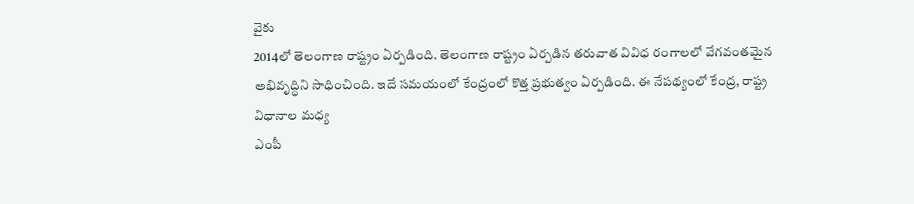వైకు
2014లో తెలంగాణ రాష్ట్రం ఏర్పడింది. తెలంగాణ రాష్ట్రం ఏర్పడిన తరువాత వివిధ రంగాలలో వేగవంతమైన అభివృద్ధిని సాధించింది. ఇదే సమయంలో కేంద్రంలో కొత్త ప్రభుత్వం ఏర్పడింది. ఈ నేపథ్యంలో కేంద్ర, రాష్ట్ర విధానాల మధ్య
ఎంపీ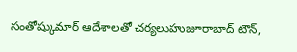సంతోష్కుమార్ ఆదేశాలతో చర్యలుహుజూరాబాద్ టౌన్,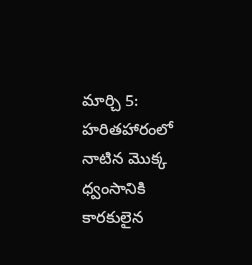మార్చి 5: హరితహారంలో నాటిన మొక్క ధ్వంసానికి కారకులైన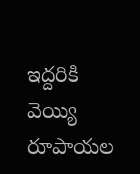ఇద్దరికి వెయ్యి రూపాయల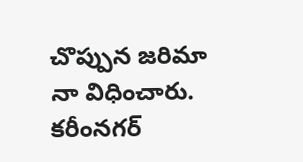చొప్పున జరిమా నా విధించారు. కరీంనగర్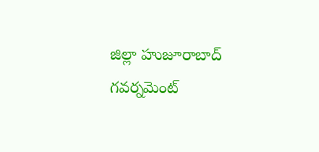జిల్లా హుజూరాబాద్ గవర్నమెంట్